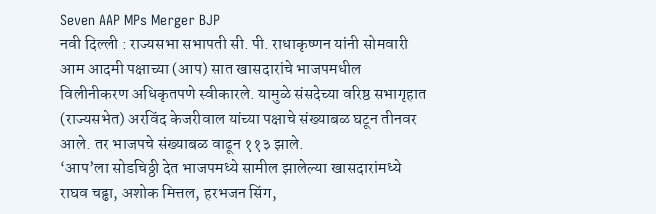Seven AAP MPs Merger BJP
नवी दिल्ली : राज्यसभा सभापती सी. पी. राधाकृष्णन यांनी सोमवारी आम आदमी पक्षाच्या (आप) सात खासदारांचे भाजपमधील विलीनीकरण अधिकृतपणे स्वीकारले. यामुळे संसदेच्या वरिष्ठ सभागृहात (राज्यसभेत) अरविंद केजरीवाल यांच्या पक्षाचे संख्याबळ घटून तीनवर आले. तर भाजपचे संख्याबळ वाढून ११३ झाले.
‘आप’ला सोडचिठ्ठी देत भाजपमध्ये सामील झालेल्या खासदारांमध्ये राघव चढ्ढा, अशोक मित्तल, हरभजन सिंग,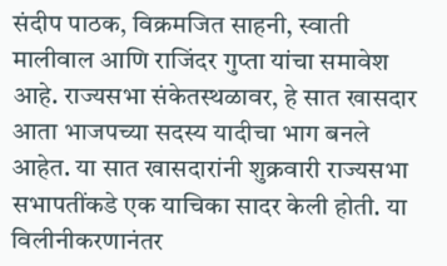संदीप पाठक, विक्रमजित साहनी, स्वाती मालीवाल आणि राजिंदर गुप्ता यांचा समावेश आहे. राज्यसभा संकेतस्थळावर, हे सात खासदार आता भाजपच्या सदस्य यादीचा भाग बनले आहेत. या सात खासदारांनी शुक्रवारी राज्यसभा सभापतींकडे एक याचिका सादर केली होती. या विलीनीकरणानंतर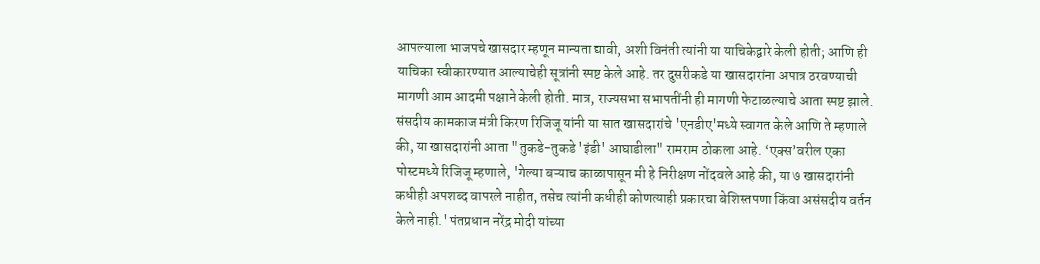आपल्याला भाजपचे खासदार म्हणून मान्यता द्यावी, अशी विनंती त्यांनी या याचिकेद्वारे केली होती; आणि ही याचिका स्वीकारण्यात आल्याचेही सूत्रांनी स्पष्ट केले आहे. तर दुसरीकडे या खासदारांना अपात्र ठरवण्याची मागणी आम आदमी पक्षाने केली होती. मात्र, राज्यसभा सभापतींनी ही मागणी फेटाळल्याचे आता स्पष्ट झाले.
संसदीय कामकाज मंत्री किरण रिजिजू यांनी या सात खासदारांचे 'एनडीए'मध्ये स्वागत केले आणि ते म्हणाले की, या खासदारांनी आता "तुकडे-तुकडे 'इंडी' आघाडीला" रामराम ठोकला आहे. ‘एक्स’वरील एका पोस्टमध्ये रिजिजू म्हणाले, 'गेल्या बऱ्याच काळापासून मी हे निरीक्षण नोंदवले आहे की, या ७ खासदारांनी कधीही अपशब्द वापरले नाहीत, तसेच त्यांनी कधीही कोणत्याही प्रकारचा बेशिस्तपणा किंवा असंसदीय वर्तन केले नाही.' पंतप्रधान नरेंद्र मोदी यांच्या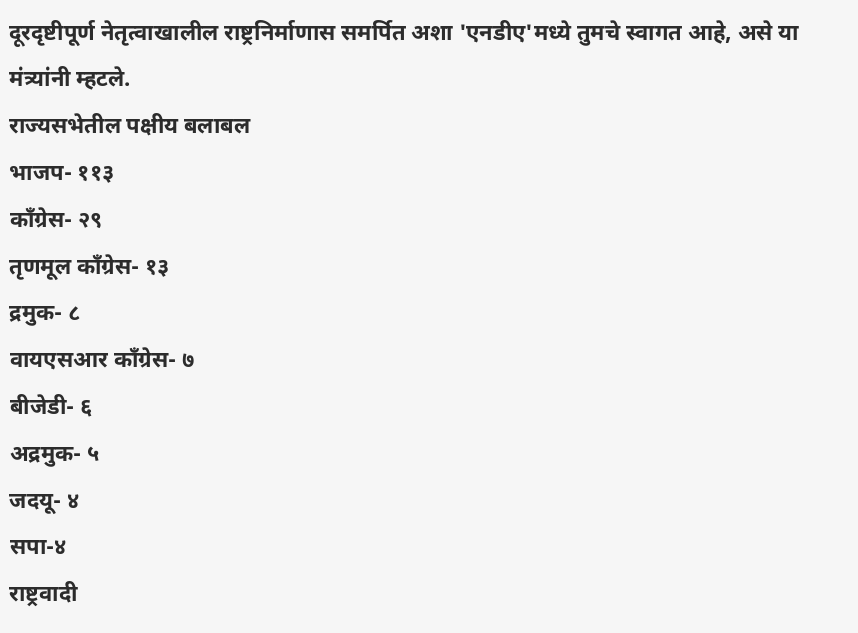दूरदृष्टीपूर्ण नेतृत्वाखालील राष्ट्रनिर्माणास समर्पित अशा 'एनडीए'मध्ये तुमचे स्वागत आहे, असे या मंत्र्यांनी म्हटले.
राज्यसभेतील पक्षीय बलाबल
भाजप- ११३
काँग्रेस- २९
तृणमूल काँग्रेस- १३
द्रमुक- ८
वायएसआर काँग्रेस- ७
बीजेडी- ६
अद्रमुक- ५
जदयू- ४
सपा-४
राष्ट्रवादी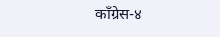काँग्रेस-४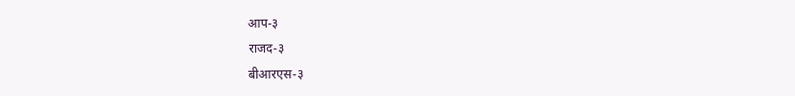आप-३
राजद-३
बीआरएस-३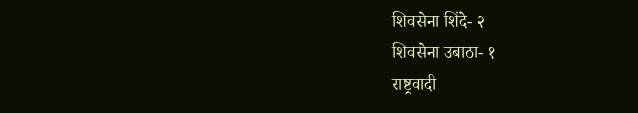शिवसेना शिंदे- २
शिवसेना उबाठा- १
राष्ट्रवादी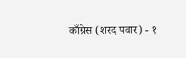काँग्रेस (शरद पवार) - १